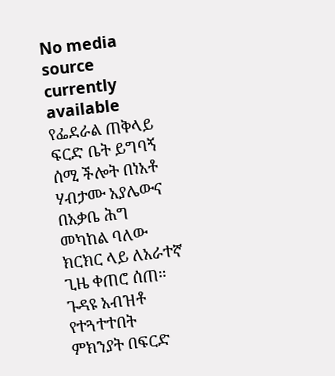No media source currently available
የፌደራል ጠቅላይ ፍርድ ቤት ይግባኝ ሰሚ ችሎት በነአቶ ሃብታሙ አያሌውና በአቃቤ ሕግ መካከል ባለው ክርክር ላይ ለአራተኛ ጊዜ ቀጠሮ ሰጠ። ጉዳዩ አብዝቶ የተጓተተበት ምክንያት በፍርድ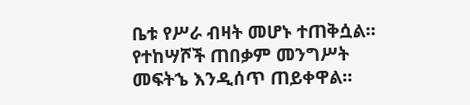ቤቱ የሥራ ብዛት መሆኑ ተጠቅሷል። የተከሣሾች ጠበቃም መንግሥት መፍትኄ እንዲሰጥ ጠይቀዋል።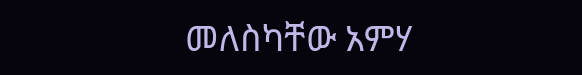መለስካቸው አምሃ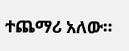ተጨማሪ አለው።